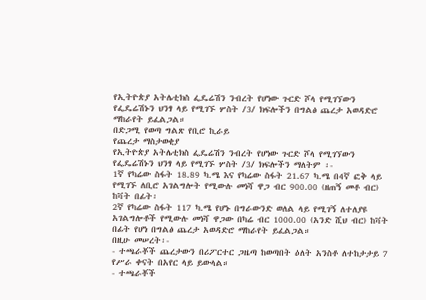የኢትዮጵያ አትሌቲክስ ፌዴሬሽን ንብረት የሆነው ጉርድ ሾላ የሚገኘውን የፌዴሬሽኑን ህንፃ ላይ የሚገኙ ሦስት /3/ ክፍሎችን በግልፅ ጨረታ አወዳድሮ ማከራየት ይፈልጋል።
በድጋሚ የወጣ ግልጽ የቢሮ ኪራይ
የጨረታ ማስታወቂያ
የኢትዮጵያ አትሌቲክስ ፌዴሬሽን ንብረት የሆነው ጉርድ ሾላ የሚገኘውን የፌዴሬሽኑን ህንፃ ላይ የሚገኙ ሦስት /3/ ክፍሎችን ማለትም ፡-
1ኛ የካሬው ስፋት 18.89 ካ.ሜ እና የካሬው ስፋት 21.67 ካ.ሜ በ4ኛ ፎቅ ላይ የሚገኙ ለቢሮ አገልግሎት የሚውሉ መነሻ ዋጋ ብር 900.00 (ዘጠኝ መቶ ብር) ከቫት በፊት፡
2ኛ የካሬው ስፋት 117 ካ.ሜ የሆኑ በግራውንድ ወለል ላይ የሚገኝ ለተለያዩ አገልግሎቶች የሚውሉ መነሻ ዋጋው በካሬ ብር 1000.00 (አንድ ሺህ ብር) ከቫት በፊት የሆነ በግልፅ ጨረታ አወዳድሮ ማከራየት ይፈልጋል።
በዚሁ መሠረት፡-
- ተጫራቾች ጨረታውን በሪፖርተር ጋዜጣ ከወጣበት ዕለት አንስቶ ለተከታታይ 7 የሥራ ቀናት በአየር ላይ ይውላል።
- ተጫራቾች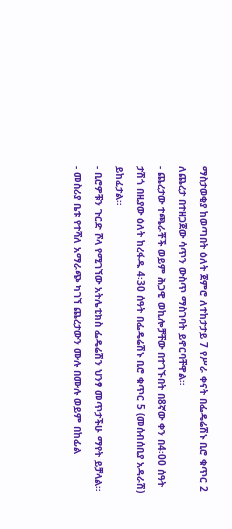ማስታወቂያ ከወጣበት ዕለት ጀምሮ ለተከታታይ 7 የሥራ ቀናት በፌዴሬሽኑ ቢሮ ቁጥር 2 ለጨረታ በተዘጋጀው ሳጥን ውስጥ ማስገባት ይኖርባቸዋል።
- ጨረታው ተጫራቾች ወይም ሕጋዊ ወኪሎቻቸው በተገኙበት በ8ኛው ቀን በ4፡00 ሰዓት ታሽጎ በዚያው ዕለት ከረፋዱ 4፡30 ሰዓት በፌዴሬሽኑ ቢሮ ቁጥር 5 (መሰብሰቢያ አዳራሽ) ይከፈታል።
- ቢሮዎቹን ጉርድ ሾላ የሚገኘው አትሌቲክስ ፌዴሬሽን ህንፃ መጥታችሁ ማየት ይቻላል።
- መስሪያ ቤቱ የተሻለ አማራጭ ካገኘ ጨረታውን ሙሉ በሙሉ ወይም በከፊል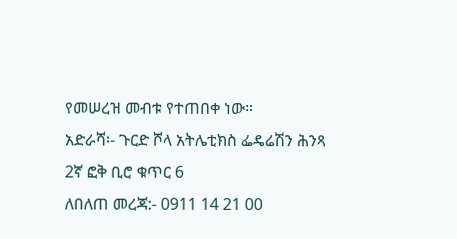የመሠረዝ መብቱ የተጠበቀ ነው።
አድራሻ፡- ጉርድ ሾላ አትሌቲክስ ፌዴሬሽን ሕንጻ 2ኛ ፎቅ ቢሮ ቁጥር 6
ለበለጠ መረጃ:- 0911 14 21 00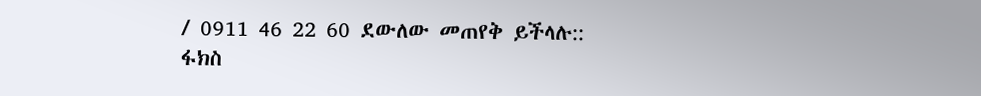/ 0911 46 22 60 ደውለው መጠየቅ ይችላሉ::
ፋክስ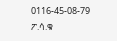0116-45-08-79
ፖ.ሳ.ቁ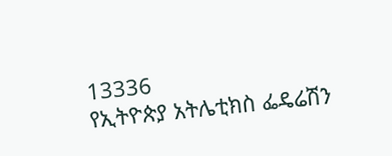13336
የኢትዮጵያ አትሌቲክስ ፌዴሬሽን